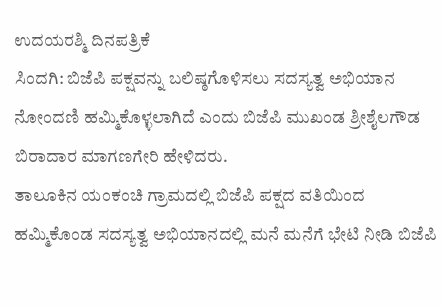ಉದಯರಶ್ಮಿ ದಿನಪತ್ರಿಕೆ
ಸಿಂದಗಿ: ಬಿಜೆಪಿ ಪಕ್ಷವನ್ನು ಬಲಿಷ್ಠಗೊಳಿಸಲು ಸದಸ್ಯತ್ವ ಅಭಿಯಾನ ನೋಂದಣಿ ಹಮ್ಮಿಕೊಳ್ಳಲಾಗಿದೆ ಎಂದು ಬಿಜೆಪಿ ಮುಖಂಡ ಶ್ರೀಶೈಲಗೌಡ ಬಿರಾದಾರ ಮಾಗಣಗೇರಿ ಹೇಳಿದರು.
ತಾಲೂಕಿನ ಯಂಕಂಚಿ ಗ್ರಾಮದಲ್ಲಿ ಬಿಜೆಪಿ ಪಕ್ಷದ ವತಿಯಿಂದ ಹಮ್ಮಿಕೊಂಡ ಸದಸ್ಯತ್ವ ಅಭಿಯಾನದಲ್ಲಿ ಮನೆ ಮನೆಗೆ ಭೇಟಿ ನೀಡಿ ಬಿಜೆಪಿ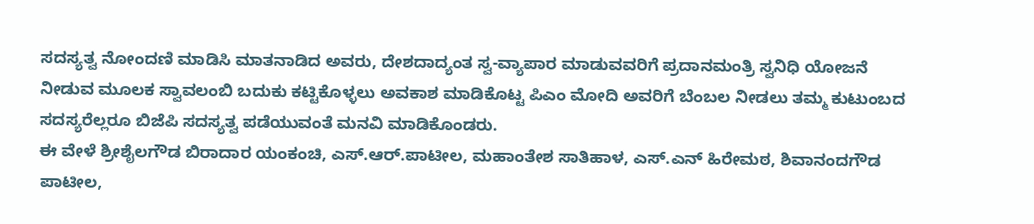ಸದಸ್ಯತ್ವ ನೋಂದಣಿ ಮಾಡಿಸಿ ಮಾತನಾಡಿದ ಅವರು, ದೇಶದಾದ್ಯಂತ ಸ್ವ-ವ್ಯಾಪಾರ ಮಾಡುವವರಿಗೆ ಪ್ರದಾನಮಂತ್ರಿ ಸ್ವನಿಧಿ ಯೋಜನೆ ನೀಡುವ ಮೂಲಕ ಸ್ವಾವಲಂಬಿ ಬದುಕು ಕಟ್ಟಿಕೊಳ್ಳಲು ಅವಕಾಶ ಮಾಡಿಕೊಟ್ಟ ಪಿಎಂ ಮೋದಿ ಅವರಿಗೆ ಬೆಂಬಲ ನೀಡಲು ತಮ್ಮ ಕುಟುಂಬದ ಸದಸ್ಯರೆಲ್ಲರೂ ಬಿಜೆಪಿ ಸದಸ್ಯತ್ವ ಪಡೆಯುವಂತೆ ಮನವಿ ಮಾಡಿಕೊಂಡರು.
ಈ ವೇಳೆ ಶ್ರೀಶೈಲಗೌಡ ಬಿರಾದಾರ ಯಂಕಂಚಿ, ಎಸ್.ಆರ್.ಪಾಟೀಲ, ಮಹಾಂತೇಶ ಸಾತಿಹಾಳ, ಎಸ್.ಎನ್ ಹಿರೇಮಠ, ಶಿವಾನಂದಗೌಡ ಪಾಟೀಲ,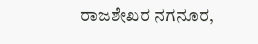ರಾಜಶೇಖರ ನಗನೂರ,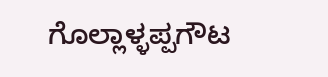ಗೊಲ್ಲಾಳ್ಳಪ್ಪಗೌಟ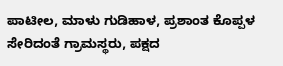ಪಾಟೀಲ, ಮಾಳು ಗುಡಿಹಾಳ, ಪ್ರಶಾಂತ ಕೊಪ್ಪಳ ಸೇರಿದಂತೆ ಗ್ರಾಮಸ್ಥರು, ಪಕ್ಷದ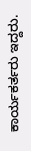ಕಾರ್ಯಕರ್ತರು ಇದ್ದರು.